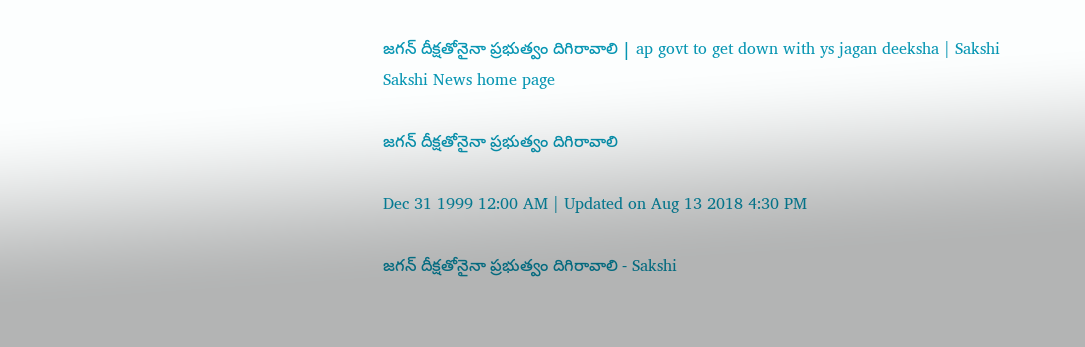జగన్ దీక్షతోనైనా ప్రభుత్వం దిగిరావాలి | ap govt to get down with ys jagan deeksha | Sakshi
Sakshi News home page

జగన్ దీక్షతోనైనా ప్రభుత్వం దిగిరావాలి

Dec 31 1999 12:00 AM | Updated on Aug 13 2018 4:30 PM

జగన్ దీక్షతోనైనా ప్రభుత్వం దిగిరావాలి - Sakshi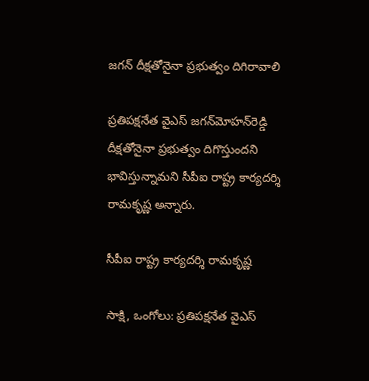జగన్ దీక్షతోనైనా ప్రభుత్వం దిగిరావాలి

ప్రతిపక్షనేత వైఎస్ జగన్‌మోహన్‌రెడ్డి దీక్షతోనైనా ప్రభుత్వం దిగొస్తుందని భావిస్తున్నామని సీపీఐ రాష్ట్ర కార్యదర్శి రామకృష్ణ అన్నారు.

సీపీఐ రాష్ట్ర కార్యదర్శి రామకృష్ణ

సాక్షి, ఒంగోలు: ప్రతిపక్షనేత వైఎస్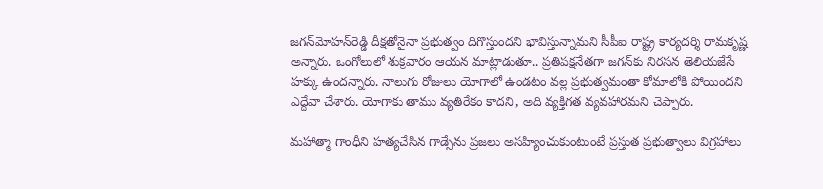జగన్‌మోహన్‌రెడ్డి దీక్షతోనైనా ప్రభుత్వం దిగొస్తుందని భావిస్తున్నామని సీపీఐ రాష్ట్ర కార్యదర్శి రామకృష్ణ అన్నారు. ఒంగోలులో శుక్రవారం ఆయన మాట్లాడుతూ.. ప్రతిపక్షనేతగా జగన్‌కు నిరసన తెలియజేసే హక్కు ఉందన్నారు. నాలుగు రోజులు యోగాలో ఉండటం వల్ల ప్రభుత్వమంతా కోమాలోకి పోయిందని ఎద్దేవా చేశారు. యోగాకు తాము వ్యతిరేకం కాదని, అది వ్యక్తిగత వ్యవహారమని చెప్పారు.

మహాత్మా గాంధీని హత్యచేసిన గాడ్సేను ప్రజలు అసహ్యించుకుంటుంటే ప్రస్తుత ప్రభుత్వాలు విగ్రహాలు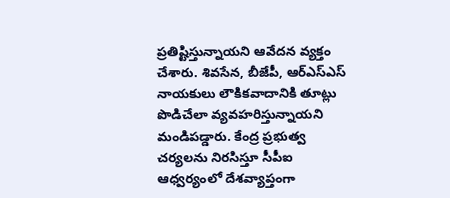ప్రతిష్టిస్తున్నాయని ఆవేదన వ్యక్తం చేశారు. శివసేన, బీజేపీ, ఆర్‌ఎస్‌ఎస్ నాయకులు లౌకికవాదానికి తూట్లు పొడిచేలా వ్యవహరిస్తున్నాయని మండిపడ్డారు. కేంద్ర ప్రభుత్వ చర్యలను నిరసిస్తూ సీపీఐ ఆధ్వర్యంలో దేశవ్యాప్తంగా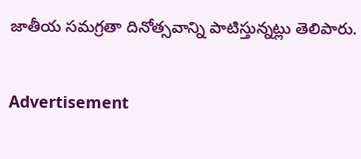జాతీయ సమగ్రతా దినోత్సవాన్ని పాటిస్తున్నట్లు తెలిపారు.

Advertisement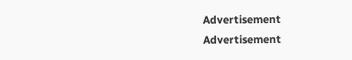Advertisement
Advertisement